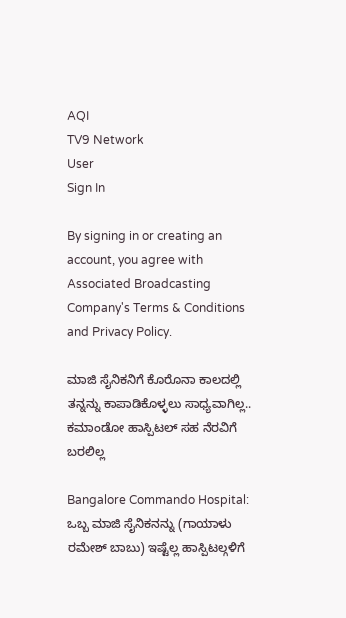AQI
TV9 Network
User
Sign In

By signing in or creating an account, you agree with Associated Broadcasting Company's Terms & Conditions and Privacy Policy.

ಮಾಜಿ ಸೈನಿಕನಿಗೆ ಕೊರೊನಾ ಕಾಲದಲ್ಲಿ ತನ್ನನ್ನು ಕಾಪಾಡಿಕೊಳ್ಳಲು ಸಾಧ್ಯವಾಗಿಲ್ಲ.. ಕಮಾಂಡೋ ಹಾಸ್ಪಿಟಲ್ ಸಹ ನೆರವಿಗೆ ಬರಲಿಲ್ಲ

Bangalore Commando Hospital: ಒಬ್ಬ ಮಾಜಿ ಸೈನಿಕನನ್ನು (ಗಾಯಾಳು ರಮೇಶ್ ಬಾಬು) ಇಷ್ಟೆಲ್ಲ ಹಾಸ್ಪಿಟಲ್ಗಳಿಗೆ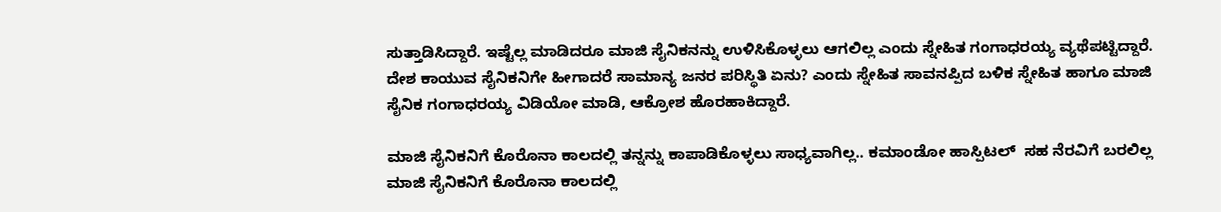ಸುತ್ತಾಡಿಸಿದ್ದಾರೆ. ಇಷ್ಟೆಲ್ಲ ಮಾಡಿದರೂ ಮಾಜಿ ಸೈನಿಕನನ್ನು ಉಳಿಸಿಕೊಳ್ಳಲು ಆಗಲಿಲ್ಲ ಎಂದು ಸ್ನೇಹಿತ ಗಂಗಾಧರಯ್ಯ ವ್ಯಥೆಪಟ್ಟಿದ್ದಾರೆ. ದೇಶ ಕಾಯುವ ಸೈನಿಕನಿಗೇ ಹೀಗಾದರೆ ಸಾಮಾನ್ಯ ಜನರ ಪರಿಸ್ಥಿತಿ ಏನು? ಎಂದು ಸ್ನೇಹಿತ ಸಾವನಪ್ಪಿದ ಬಳಿಕ ಸ್ನೇಹಿತ ಹಾಗೂ ಮಾಜಿ ಸೈನಿಕ ಗಂಗಾಧರಯ್ಯ ವಿಡಿಯೋ ಮಾಡಿ, ಆಕ್ರೋಶ ಹೊರಹಾಕಿದ್ದಾರೆ.

ಮಾಜಿ ಸೈನಿಕನಿಗೆ ಕೊರೊನಾ ಕಾಲದಲ್ಲಿ ತನ್ನನ್ನು ಕಾಪಾಡಿಕೊಳ್ಳಲು ಸಾಧ್ಯವಾಗಿಲ್ಲ.. ಕಮಾಂಡೋ ಹಾಸ್ಪಿಟಲ್  ಸಹ ನೆರವಿಗೆ ಬರಲಿಲ್ಲ
ಮಾಜಿ ಸೈನಿಕನಿಗೆ ಕೊರೊನಾ ಕಾಲದಲ್ಲಿ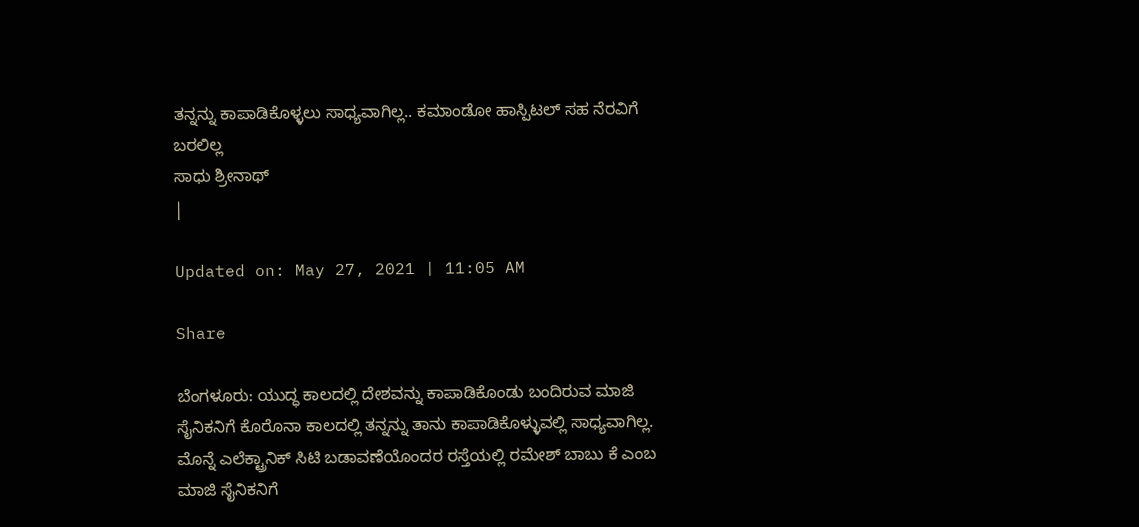ತನ್ನನ್ನು ಕಾಪಾಡಿಕೊಳ್ಳಲು ಸಾಧ್ಯವಾಗಿಲ್ಲ.. ಕಮಾಂಡೋ ಹಾಸ್ಪಿಟಲ್ ಸಹ ನೆರವಿಗೆ ಬರಲಿಲ್ಲ
ಸಾಧು ಶ್ರೀನಾಥ್
|

Updated on: May 27, 2021 | 11:05 AM

Share

ಬೆಂಗಳೂರು: ಯುದ್ಧ ಕಾಲದಲ್ಲಿ ದೇಶವನ್ನು ಕಾಪಾಡಿಕೊಂಡು ಬಂದಿರುವ ಮಾಜಿ ಸೈನಿಕನಿಗೆ ಕೊರೊನಾ ಕಾಲದಲ್ಲಿ ತನ್ನನ್ನು ತಾನು ಕಾಪಾಡಿಕೊಳ್ಳುವಲ್ಲಿ ಸಾಧ್ಯವಾಗಿಲ್ಲ. ಮೊನ್ನೆ ಎಲೆಕ್ಟ್ರಾನಿಕ್ ಸಿಟಿ ಬಡಾವಣೆಯೊಂದರ ರಸ್ತೆಯಲ್ಲಿ ರಮೇಶ್ ಬಾಬು ಕೆ ಎಂಬ ಮಾಜಿ ಸೈನಿಕನಿಗೆ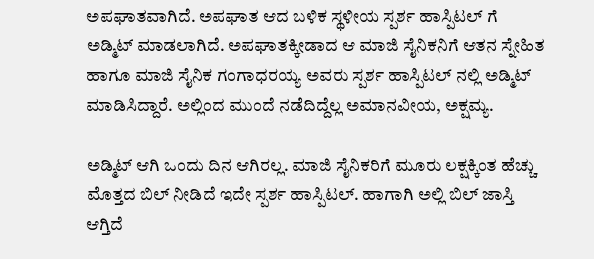ಅಪಘಾತವಾಗಿದೆ. ಅಪಘಾತ ಆದ ಬಳಿಕ ಸ್ಥಳೀಯ ಸ್ಪರ್ಶ ಹಾಸ್ಪಿಟಲ್ ಗೆ ಅಡ್ಮಿಟ್ ಮಾಡಲಾಗಿದೆ. ಅಪಘಾತಕ್ಕೀಡಾದ ಆ ಮಾಜಿ ಸೈನಿಕನಿಗೆ ಆತನ ಸ್ನೇಹಿತ ಹಾಗೂ ಮಾಜಿ ಸೈನಿಕ ಗಂಗಾಧರಯ್ಯ ಅವರು ಸ್ಪರ್ಶ ಹಾಸ್ಪಿಟಲ್ ನಲ್ಲಿ ಅಡ್ಮಿಟ್ ಮಾಡಿಸಿದ್ದಾರೆ. ಅಲ್ಲಿಂದ ಮುಂದೆ ನಡೆದಿದ್ದೆಲ್ಲ ಅಮಾನವೀಯ, ಅಕ್ಷಮ್ಯ.

ಅಡ್ಮಿಟ್ ಆಗಿ ಒಂದು ದಿನ ಆಗಿರಲ್ಲ. ಮಾಜಿ ಸೈನಿಕರಿಗೆ ಮೂರು ಲಕ್ಷಕ್ಕಿಂತ ಹೆಚ್ಚು ಮೊತ್ತದ ಬಿಲ್ ನೀಡಿದೆ ಇದೇ ಸ್ಪರ್ಶ ಹಾಸ್ಪಿಟಲ್. ಹಾಗಾಗಿ ಅಲ್ಲಿ ಬಿಲ್ ಜಾಸ್ತಿ ಆಗ್ತಿದೆ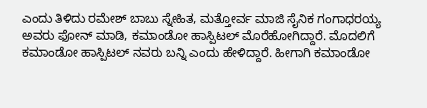ಎಂದು ತಿಳಿದು ರಮೇಶ್ ಬಾಬು ಸ್ನೇಹಿತ, ಮತ್ತೋರ್ವ ಮಾಜಿ ಸೈನಿಕ ಗಂಗಾಧರಯ್ಯ ಅವರು ಫೋನ್ ಮಾಡಿ, ಕಮಾಂಡೋ ಹಾಸ್ಪಿಟಲ್ ಮೊರೆಹೋಗಿದ್ದಾರೆ. ಮೊದಲಿಗೆ ಕಮಾಂಡೋ ಹಾಸ್ಪಿಟಲ್ ನವರು ಬನ್ನಿ ಎಂದು ಹೇಳಿದ್ದಾರೆ. ಹೀಗಾಗಿ ಕಮಾಂಡೋ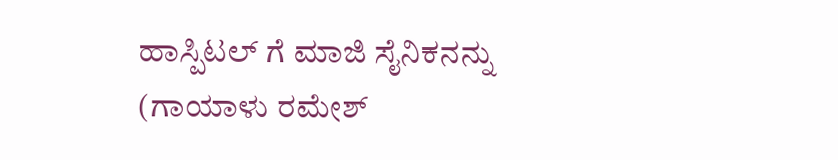ಹಾಸ್ಪಿಟಲ್ ಗೆ ಮಾಜಿ ಸೈನಿಕನನ್ನು (ಗಾಯಾಳು ರಮೇಶ್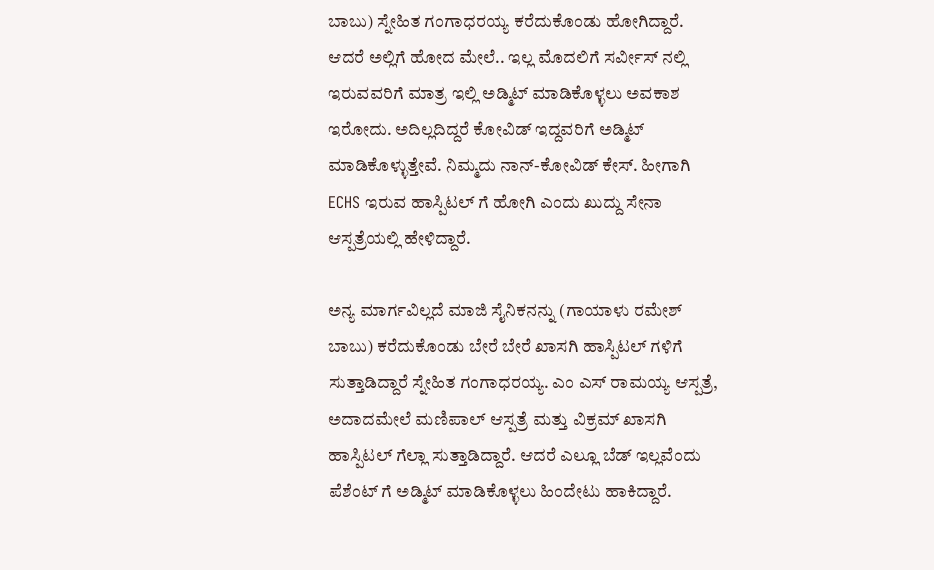ಬಾಬು) ಸ್ನೇಹಿತ ಗಂಗಾಧರಯ್ಯ ಕರೆದುಕೊಂಡು ಹೋಗಿದ್ದಾರೆ. ಆದರೆ ಅಲ್ಲಿಗೆ ಹೋದ ಮೇಲೆ.. ಇಲ್ಲ ಮೊದಲಿಗೆ ಸರ್ವೀಸ್ ನಲ್ಲಿ ಇರುವವರಿಗೆ ಮಾತ್ರ ಇಲ್ಲಿ ಅಡ್ಮಿಟ್ ಮಾಡಿಕೊಳ್ಳಲು ಅವಕಾಶ ಇರೋದು. ಅದಿಲ್ಲದಿದ್ದರೆ ಕೋವಿಡ್ ಇದ್ದವರಿಗೆ ಅಡ್ಮಿಟ್ ಮಾಡಿಕೊಳ್ಳುತ್ತೇವೆ. ನಿಮ್ಮದು ನಾನ್-ಕೋವಿಡ್ ಕೇಸ್. ಹೀಗಾಗಿ ECHS ಇರುವ ಹಾಸ್ಪಿಟಲ್ ಗೆ ಹೋಗಿ ಎಂದು ಖುದ್ದು ಸೇನಾ ಆಸ್ಪತ್ರೆಯಲ್ಲಿ ಹೇಳಿದ್ದಾರೆ.

ಅನ್ಯ ಮಾರ್ಗವಿಲ್ಲದೆ ಮಾಜಿ ಸೈನಿಕನನ್ನು (ಗಾಯಾಳು ರಮೇಶ್ ಬಾಬು) ಕರೆದುಕೊಂಡು ಬೇರೆ ಬೇರೆ ಖಾಸಗಿ ಹಾಸ್ಪಿಟಲ್ ಗಳಿಗೆ ಸುತ್ತಾಡಿದ್ದಾರೆ ಸ್ನೇಹಿತ ಗಂಗಾಧರಯ್ಯ. ಎಂ ಎಸ್ ರಾಮಯ್ಯ ಆಸ್ಪತ್ರೆ, ಅದಾದಮೇಲೆ ಮಣಿಪಾಲ್ ಆಸ್ಪತ್ರೆ ಮತ್ತು ವಿಕ್ರಮ್ ಖಾಸಗಿ ಹಾಸ್ಪಿಟಲ್ ಗೆಲ್ಲಾ ಸುತ್ತಾಡಿದ್ದಾರೆ. ಆದರೆ ಎಲ್ಲೂ ಬೆಡ್ ಇಲ್ಲವೆಂದು ಪೆಶೆಂಟ್ ಗೆ ಅಡ್ಮಿಟ್ ಮಾಡಿಕೊಳ್ಳಲು ಹಿಂದೇಟು ಹಾಕಿದ್ದಾರೆ.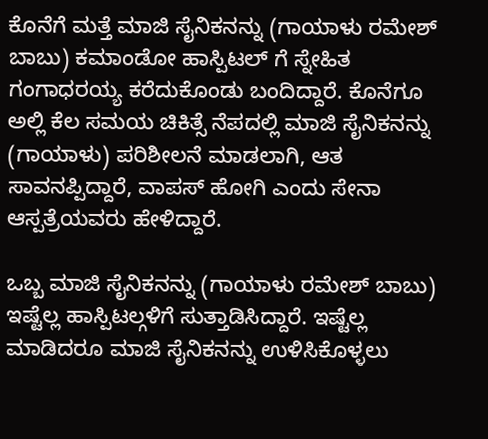ಕೊನೆಗೆ ಮತ್ತೆ ಮಾಜಿ ಸೈನಿಕನನ್ನು (ಗಾಯಾಳು ರಮೇಶ್ ಬಾಬು) ಕಮಾಂಡೋ ಹಾಸ್ಪಿಟಲ್ ಗೆ ಸ್ನೇಹಿತ ಗಂಗಾಧರಯ್ಯ ಕರೆದುಕೊಂಡು ಬಂದಿದ್ದಾರೆ. ಕೊನೆಗೂ ಅಲ್ಲಿ ಕೆಲ ಸಮಯ ಚಿಕಿತ್ಸೆ ನೆಪದಲ್ಲಿ ಮಾಜಿ ಸೈನಿಕನನ್ನು (ಗಾಯಾಳು) ಪರಿಶೀಲನೆ ಮಾಡಲಾಗಿ, ಆತ ಸಾವನಪ್ಪಿದ್ದಾರೆ, ವಾಪಸ್ ಹೋಗಿ ಎಂದು ಸೇನಾ ಆಸ್ಪತ್ರೆಯವರು ಹೇಳಿದ್ದಾರೆ.

ಒಬ್ಬ ಮಾಜಿ ಸೈನಿಕನನ್ನು (ಗಾಯಾಳು ರಮೇಶ್ ಬಾಬು) ಇಷ್ಟೆಲ್ಲ ಹಾಸ್ಪಿಟಲ್ಗಳಿಗೆ ಸುತ್ತಾಡಿಸಿದ್ದಾರೆ. ಇಷ್ಟೆಲ್ಲ ಮಾಡಿದರೂ ಮಾಜಿ ಸೈನಿಕನನ್ನು ಉಳಿಸಿಕೊಳ್ಳಲು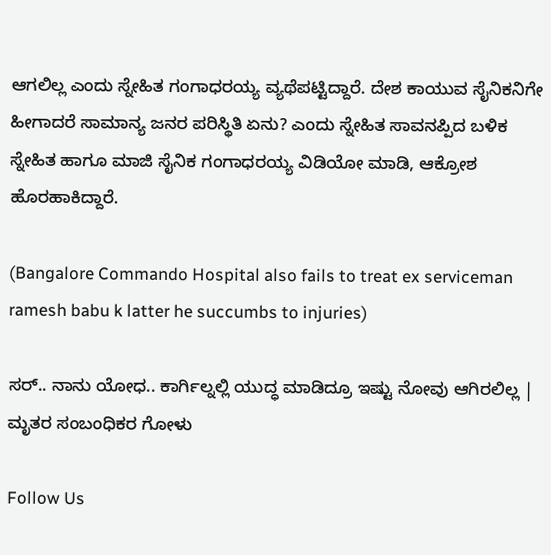ಆಗಲಿಲ್ಲ ಎಂದು ಸ್ನೇಹಿತ ಗಂಗಾಧರಯ್ಯ ವ್ಯಥೆಪಟ್ಟಿದ್ದಾರೆ. ದೇಶ ಕಾಯುವ ಸೈನಿಕನಿಗೇ ಹೀಗಾದರೆ ಸಾಮಾನ್ಯ ಜನರ ಪರಿಸ್ಥಿತಿ ಏನು? ಎಂದು ಸ್ನೇಹಿತ ಸಾವನಪ್ಪಿದ ಬಳಿಕ ಸ್ನೇಹಿತ ಹಾಗೂ ಮಾಜಿ ಸೈನಿಕ ಗಂಗಾಧರಯ್ಯ ವಿಡಿಯೋ ಮಾಡಿ, ಆಕ್ರೋಶ ಹೊರಹಾಕಿದ್ದಾರೆ.

(Bangalore Commando Hospital also fails to treat ex serviceman ramesh babu k latter he succumbs to injuries)

ಸರ್.. ನಾನು ಯೋಧ.. ಕಾರ್ಗಿಲ್ನಲ್ಲಿ ಯುದ್ಧ ಮಾಡಿದ್ರೂ ಇಷ್ಟು ನೋವು ಆಗಿರಲಿಲ್ಲ | ಮೃತರ ಸಂಬಂಧಿಕರ ಗೋಳು

Follow Us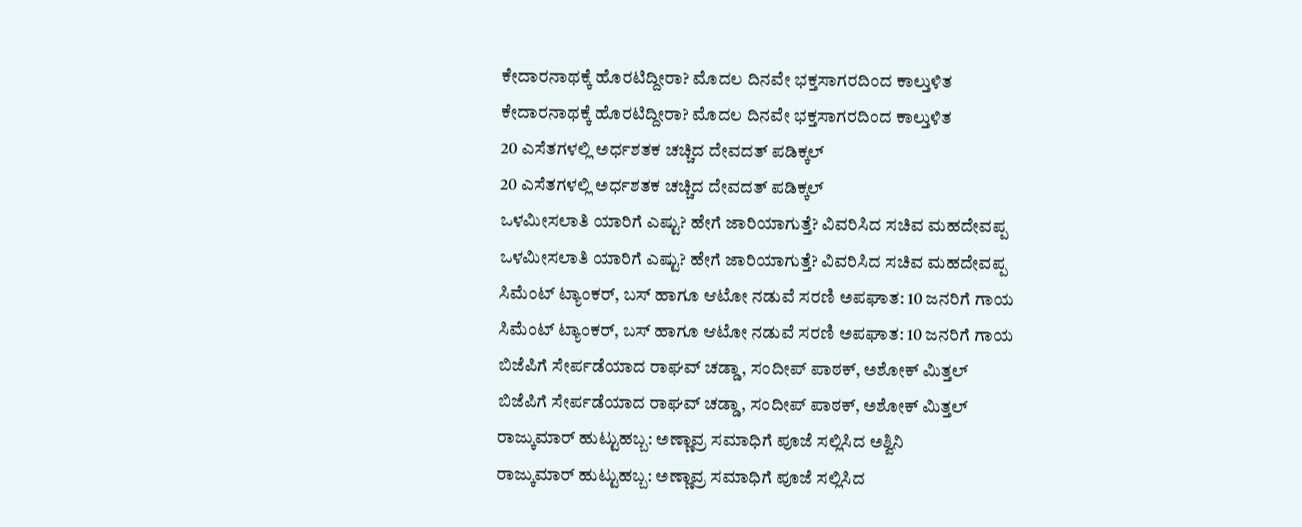ಕೇದಾರನಾಥಕ್ಕೆ ಹೊರಟಿದ್ದೀರಾ? ಮೊದಲ ದಿನವೇ ಭಕ್ತಸಾಗರದಿಂದ ಕಾಲ್ತುಳಿತ
ಕೇದಾರನಾಥಕ್ಕೆ ಹೊರಟಿದ್ದೀರಾ? ಮೊದಲ ದಿನವೇ ಭಕ್ತಸಾಗರದಿಂದ ಕಾಲ್ತುಳಿತ
20 ಎಸೆತಗಳಲ್ಲಿ ಅರ್ಧಶತಕ ಚಚ್ಚಿದ ದೇವದತ್ ಪಡಿಕ್ಕಲ್
20 ಎಸೆತಗಳಲ್ಲಿ ಅರ್ಧಶತಕ ಚಚ್ಚಿದ ದೇವದತ್ ಪಡಿಕ್ಕಲ್
ಒಳಮೀಸಲಾತಿ ಯಾರಿಗೆ ಎಷ್ಟು? ಹೇಗೆ ಜಾರಿಯಾಗುತ್ತೆ? ವಿವರಿಸಿದ ಸಚಿವ ಮಹದೇವಪ್ಪ
ಒಳಮೀಸಲಾತಿ ಯಾರಿಗೆ ಎಷ್ಟು? ಹೇಗೆ ಜಾರಿಯಾಗುತ್ತೆ? ವಿವರಿಸಿದ ಸಚಿವ ಮಹದೇವಪ್ಪ
ಸಿಮೆಂಟ್ ಟ್ಯಾಂಕರ್, ಬಸ್ ಹಾಗೂ ಆಟೋ ನಡುವೆ ಸರಣಿ ಅಪಘಾತ: 10 ಜನರಿಗೆ ಗಾಯ
ಸಿಮೆಂಟ್ ಟ್ಯಾಂಕರ್, ಬಸ್ ಹಾಗೂ ಆಟೋ ನಡುವೆ ಸರಣಿ ಅಪಘಾತ: 10 ಜನರಿಗೆ ಗಾಯ
ಬಿಜೆಪಿಗೆ ಸೇರ್ಪಡೆಯಾದ ರಾಘವ್ ಚಡ್ಡಾ, ಸಂದೀಪ್ ಪಾಠಕ್, ಅಶೋಕ್ ಮಿತ್ತಲ್
ಬಿಜೆಪಿಗೆ ಸೇರ್ಪಡೆಯಾದ ರಾಘವ್ ಚಡ್ಡಾ, ಸಂದೀಪ್ ಪಾಠಕ್, ಅಶೋಕ್ ಮಿತ್ತಲ್
ರಾಜ್ಕುಮಾರ್ ಹುಟ್ಟುಹಬ್ಬ: ಅಣ್ಣಾವ್ರ ಸಮಾಧಿಗೆ ಪೂಜೆ ಸಲ್ಲಿಸಿದ ಅಶ್ವಿನಿ
ರಾಜ್ಕುಮಾರ್ ಹುಟ್ಟುಹಬ್ಬ: ಅಣ್ಣಾವ್ರ ಸಮಾಧಿಗೆ ಪೂಜೆ ಸಲ್ಲಿಸಿದ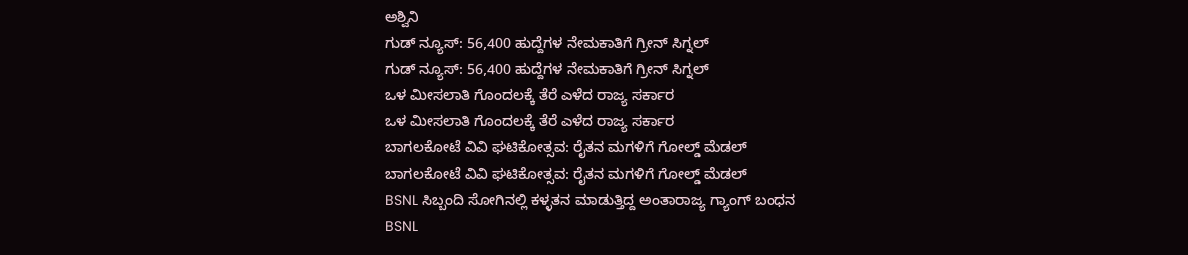ಅಶ್ವಿನಿ
ಗುಡ್ ನ್ಯೂಸ್: 56,400 ಹುದ್ದೆಗಳ ನೇಮಕಾತಿಗೆ ಗ್ರೀನ್ ಸಿಗ್ನಲ್
ಗುಡ್ ನ್ಯೂಸ್: 56,400 ಹುದ್ದೆಗಳ ನೇಮಕಾತಿಗೆ ಗ್ರೀನ್ ಸಿಗ್ನಲ್
ಒಳ ಮೀಸಲಾತಿ ಗೊಂದಲಕ್ಕೆ ತೆರೆ ಎಳೆದ ರಾಜ್ಯ ಸರ್ಕಾರ
ಒಳ ಮೀಸಲಾತಿ ಗೊಂದಲಕ್ಕೆ ತೆರೆ ಎಳೆದ ರಾಜ್ಯ ಸರ್ಕಾರ
ಬಾಗಲಕೋಟೆ ವಿವಿ ಘಟಿಕೋತ್ಸವ: ರೈತನ ಮಗಳಿಗೆ ಗೋಲ್ಡ್ ಮೆಡಲ್
ಬಾಗಲಕೋಟೆ ವಿವಿ ಘಟಿಕೋತ್ಸವ: ರೈತನ ಮಗಳಿಗೆ ಗೋಲ್ಡ್ ಮೆಡಲ್
BSNL ಸಿಬ್ಬಂದಿ ಸೋಗಿನಲ್ಲಿ ಕಳ್ಳತನ ಮಾಡುತ್ತಿದ್ದ ಅಂತಾರಾಜ್ಯ ಗ್ಯಾಂಗ್ ಬಂಧನ
BSNL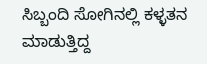ಸಿಬ್ಬಂದಿ ಸೋಗಿನಲ್ಲಿ ಕಳ್ಳತನ ಮಾಡುತ್ತಿದ್ದ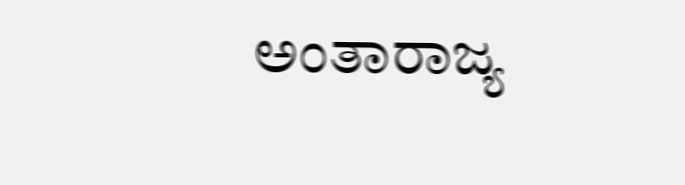ಅಂತಾರಾಜ್ಯ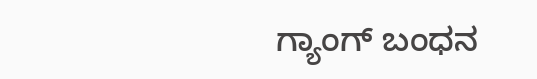ಗ್ಯಾಂಗ್ ಬಂಧನ